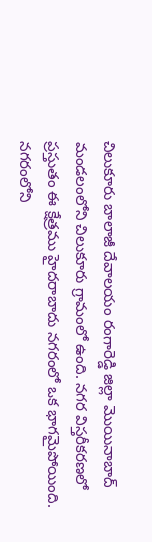చిలుకూరు బాలాజీ దేవాలయం రంగారెడ్డి జిల్లా మొయినాబాద్‌ మండలంలోని చిలుకూరు గ్రామంలో ఉంది. నగర విస్తరీకరణలో ప్రస్తుతం ఈ క్షేత్రము హైదరాబాదు నగరంలో ఒక భాగమైపోయింది. నగరంలోని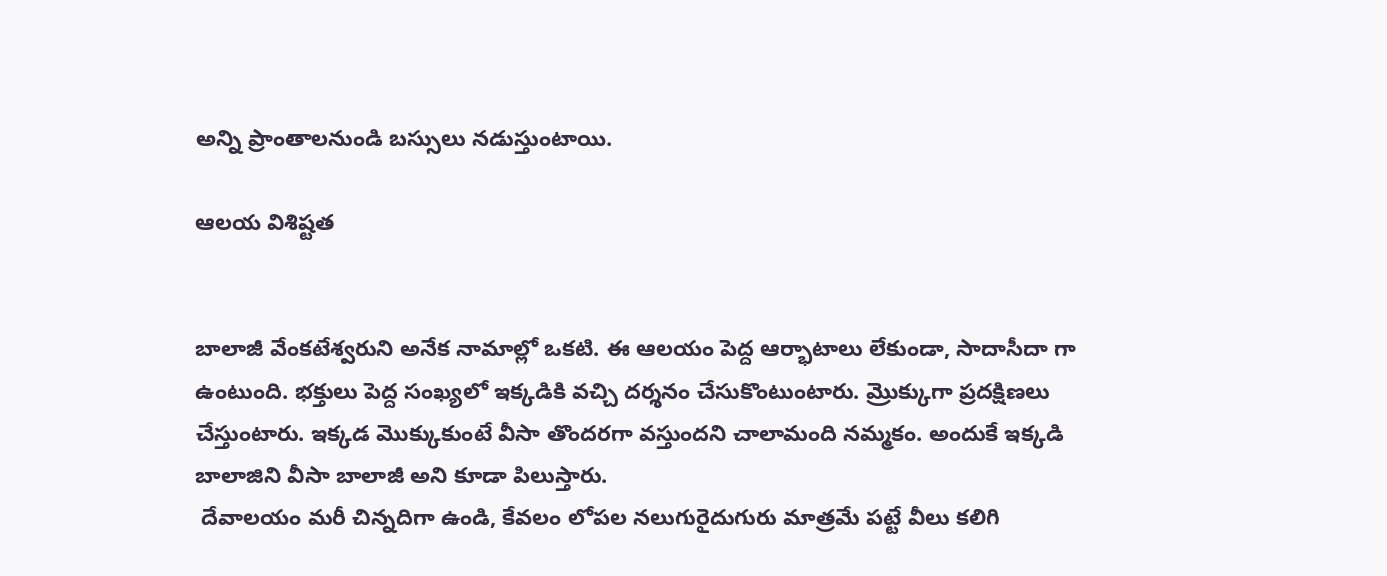అన్ని ప్రాంతాలనుండి బస్సులు నడుస్తుంటాయి.

ఆలయ విశిష్టత


బాలాజీ వేంకటేశ్వరుని అనేక నామాల్లో ఒకటి. ఈ ఆలయం పెద్ద ఆర్భాటాలు లేకుండా, సాదాసీదా గా ఉంటుంది. భక్తులు పెద్ద సంఖ్యలో ఇక్కడికి వచ్చి దర్శనం చేసుకొంటుంటారు. మ్రొక్కుగా ప్రదక్షిణలు చేస్తుంటారు. ఇక్కడ మొక్కుకుంటే వీసా తొందరగా వస్తుందని చాలామంది నమ్మకం. అందుకే ఇక్కడి బాలాజిని వీసా బాలాజీ అని కూడా పిలుస్తారు.
 దేవాలయం మరీ చిన్నదిగా ఉండి, కేవలం లోపల నలుగురైదుగురు మాత్రమే పట్టే వీలు కలిగి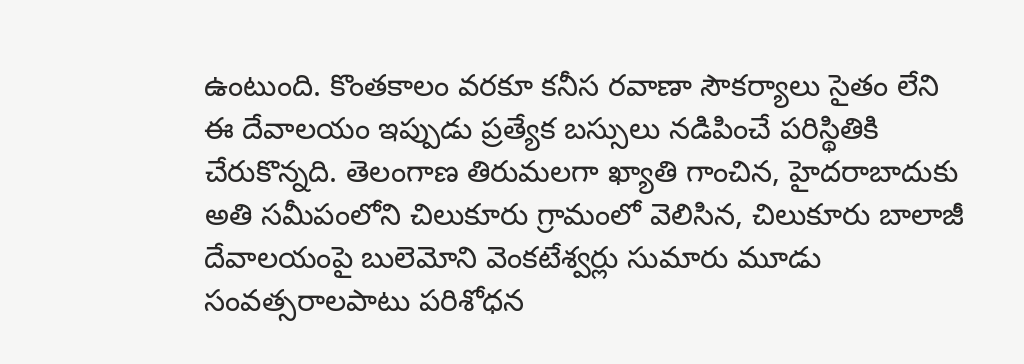ఉంటుంది. కొంతకాలం వరకూ కనీస రవాణా సౌకర్యాలు సైతం లేని ఈ దేవాలయం ఇప్పుడు ప్రత్యేక బస్సులు నడిపించే పరిస్థితికి చేరుకొన్నది. తెలంగాణ తిరుమలగా ఖ్యాతి గాంచిన, హైదరాబాదుకు అతి సమీపంలోని చిలుకూరు గ్రామంలో వెలిసిన, చిలుకూరు బాలాజీ దేవాలయంపై బులెమోని వెంకటేశ్వర్లు సుమారు మూడు సంవత్సరాలపాటు పరిశోధన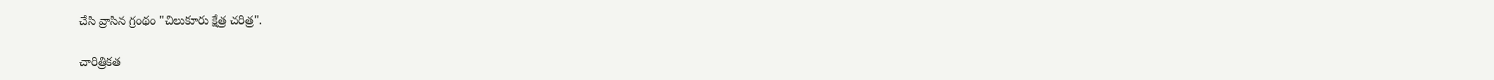చేసి వ్రాసిన గ్రంథం "చిలుకూరు క్షేత్ర చరిత్ర".

చారిత్రికత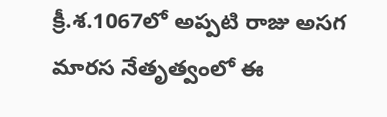క్రీ.శ.1067లో అప్పటి రాజు అసగ మారస నేతృత్వంలో ఈ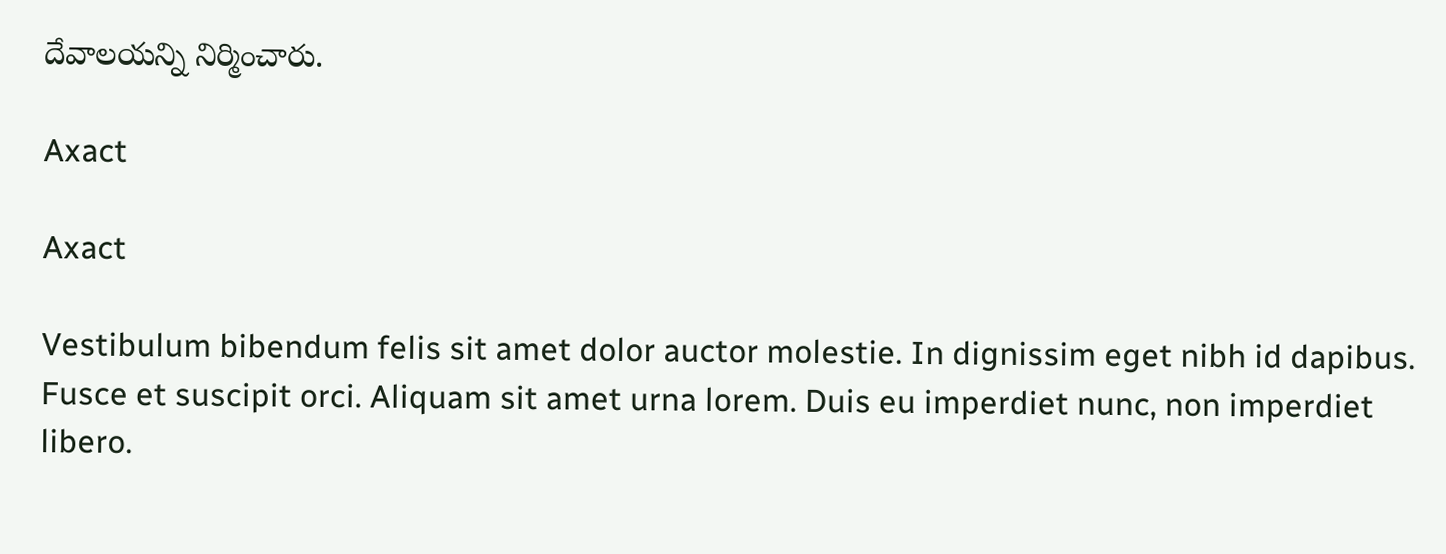దేవాలయన్ని నిర్మించారు.

Axact

Axact

Vestibulum bibendum felis sit amet dolor auctor molestie. In dignissim eget nibh id dapibus. Fusce et suscipit orci. Aliquam sit amet urna lorem. Duis eu imperdiet nunc, non imperdiet libero.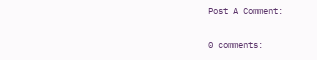Post A Comment:

0 comments: